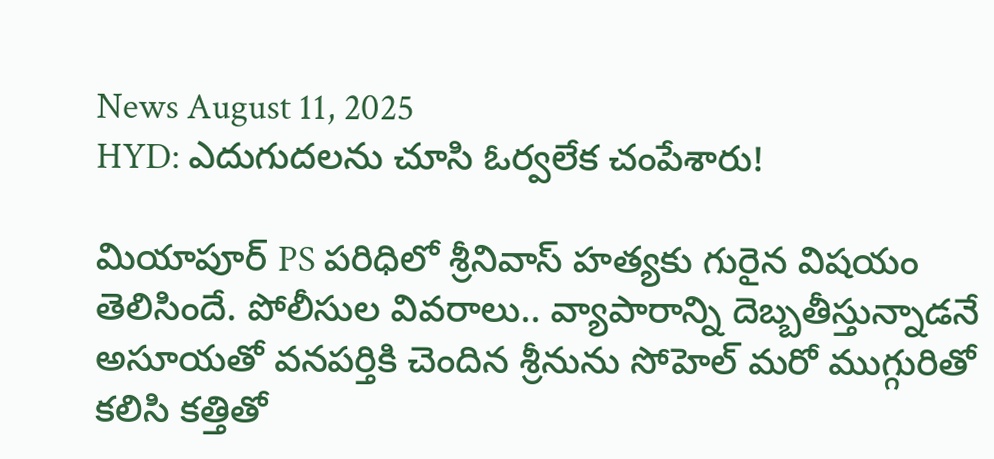News August 11, 2025
HYD: ఎదుగుదలను చూసి ఓర్వలేక చంపేశారు!

మియాపూర్ PS పరిధిలో శ్రీనివాస్ హత్యకు గురైన విషయం తెలిసిందే. పోలీసుల వివరాలు.. వ్యాపారాన్ని దెబ్బతీస్తున్నాడనే అసూయతో వనపర్తికి చెందిన శ్రీనును సోహెల్ మరో ముగ్గురితో కలిసి కత్తితో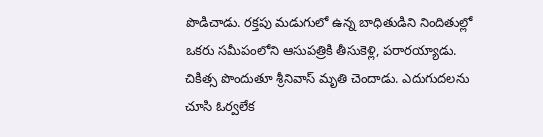పొడిచాడు. రక్తపు మడుగులో ఉన్న బాధితుడిని నిందితుల్లో ఒకరు సమీపంలోని ఆసుపత్రికి తీసుకెళ్లి, పరారయ్యాడు. చికిత్స పొందుతూ శ్రీనివాస్ మృతి చెందాడు. ఎదుగుదలను చూసి ఓర్వలేక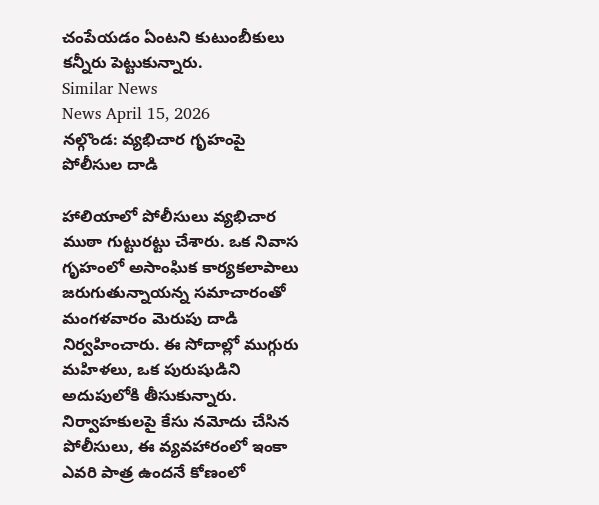చంపేయడం ఏంటని కుటుంబీకులు కన్నీరు పెట్టుకున్నారు.
Similar News
News April 15, 2026
నల్గొండ: వ్యభిచార గృహంపై పోలీసుల దాడి

హాలియాలో పోలీసులు వ్యభిచార ముఠా గుట్టురట్టు చేశారు. ఒక నివాస గృహంలో అసాంఘిక కార్యకలాపాలు జరుగుతున్నాయన్న సమాచారంతో మంగళవారం మెరుపు దాడి నిర్వహించారు. ఈ సోదాల్లో ముగ్గురు మహిళలు, ఒక పురుషుడిని అదుపులోకి తీసుకున్నారు. నిర్వాహకులపై కేసు నమోదు చేసిన పోలీసులు, ఈ వ్యవహారంలో ఇంకా ఎవరి పాత్ర ఉందనే కోణంలో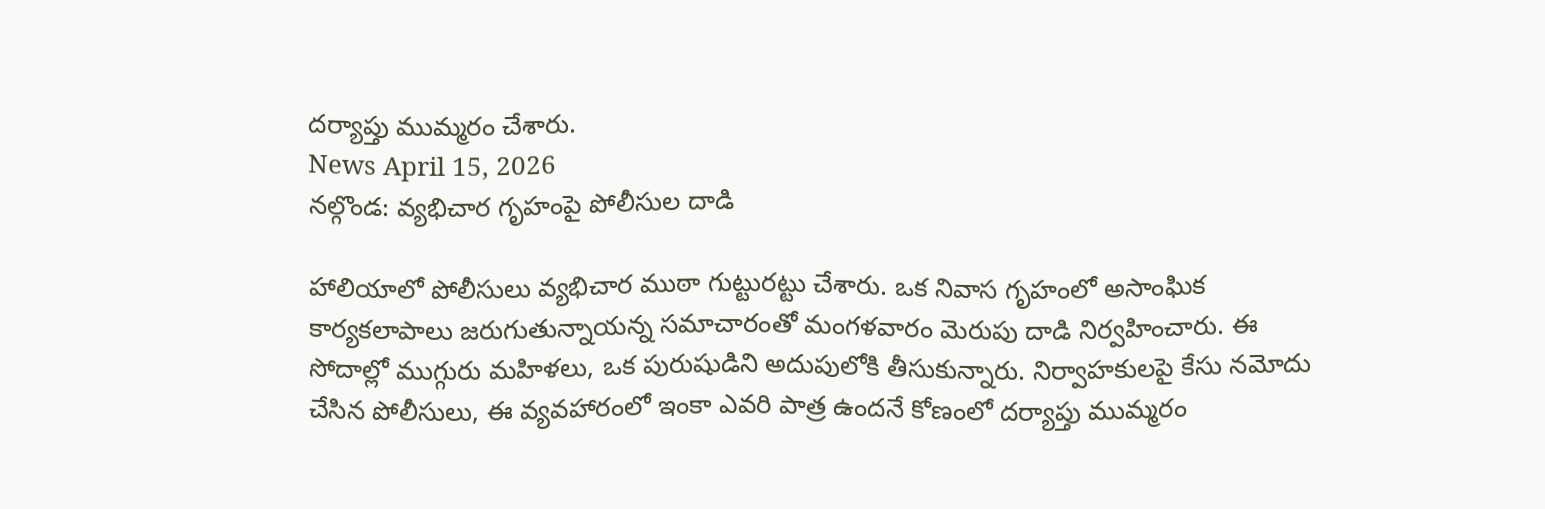దర్యాప్తు ముమ్మరం చేశారు.
News April 15, 2026
నల్గొండ: వ్యభిచార గృహంపై పోలీసుల దాడి

హాలియాలో పోలీసులు వ్యభిచార ముఠా గుట్టురట్టు చేశారు. ఒక నివాస గృహంలో అసాంఘిక కార్యకలాపాలు జరుగుతున్నాయన్న సమాచారంతో మంగళవారం మెరుపు దాడి నిర్వహించారు. ఈ సోదాల్లో ముగ్గురు మహిళలు, ఒక పురుషుడిని అదుపులోకి తీసుకున్నారు. నిర్వాహకులపై కేసు నమోదు చేసిన పోలీసులు, ఈ వ్యవహారంలో ఇంకా ఎవరి పాత్ర ఉందనే కోణంలో దర్యాప్తు ముమ్మరం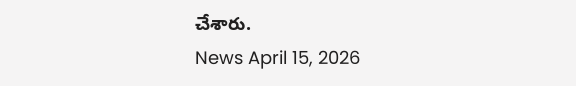చేశారు.
News April 15, 2026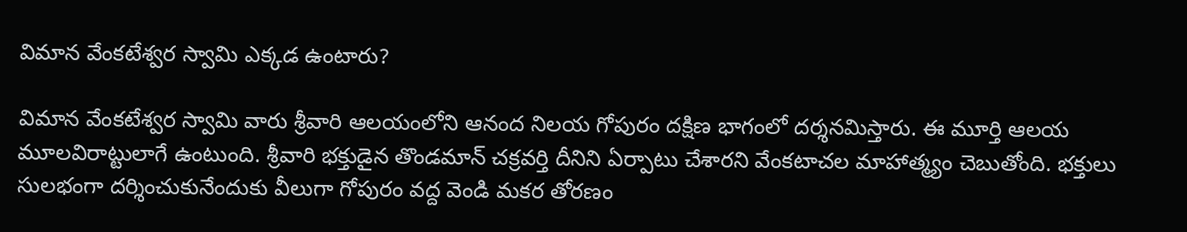విమాన వేంకటేశ్వర స్వామి ఎక్కడ ఉంటారు?

విమాన వేంకటేశ్వర స్వామి వారు శ్రీవారి ఆలయంలోని ఆనంద నిలయ గోపురం దక్షిణ భాగంలో దర్శనమిస్తారు. ఈ మూర్తి ఆలయ మూలవిరాట్టులాగే ఉంటుంది. శ్రీవారి భక్తుడైన తొండమాన్ చక్రవర్తి దీనిని ఏర్పాటు చేశారని వేంకటాచల మాహాత్మ్యం చెబుతోంది. భక్తులు సులభంగా దర్శించుకునేందుకు వీలుగా గోపురం వద్ద వెండి మకర తోరణం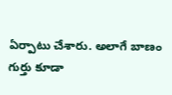ఏర్పాటు చేశారు. అలాగే బాణం గుర్తు కూడా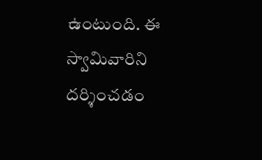ఉంటుంది. ఈ స్వామివారిని దర్శించడం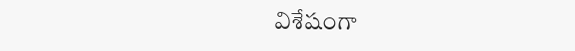విశేషంగా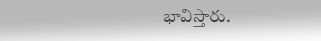భావిస్తారు.